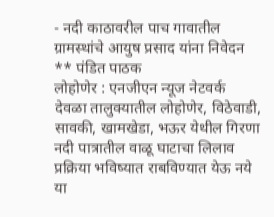- नदी काठावरील पाच गावातील ग्रामस्थांचे आयुष प्रसाद यांना निवेदन
** पंडित पाठक
लोहोणेर : एनजीएन न्यूज नेटवर्क
देवळा तालुक्यातील लोहोणेर, विठेवाडी, सावकी, खामखेडा, भऊर येथील गिरणा नदी पात्रातील वाळू घाटाचा लिलाव प्रक्रिया भविष्यात राबविण्यात येऊ नये या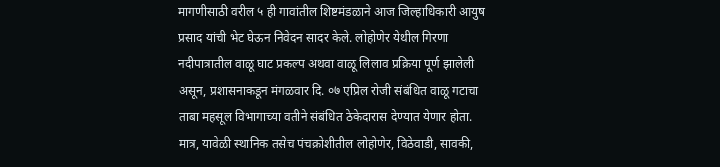मागणीसाठी वरील ५ ही गावांतील शिष्टमंडळाने आज जिल्हाधिकारी आयुष प्रसाद यांची भेट घेऊन निवेदन सादर केले. लोहोणेर येथील गिरणा नदीपात्रातील वाळू घाट प्रकल्प अथवा वाळू लिलाव प्रक्रिया पूर्ण झालेली असून, प्रशासनाकडून मंगळवार दि. ०७ एप्रिल रोजी संबंधित वाळू गटाचा ताबा महसूल विभागाच्या वतीने संबंधित ठेकेदारास देण्यात येणार होता. मात्र, यावेळी स्थानिक तसेच पंचक्रोशीतील लोहोणेर, विठेवाडी, सावकी,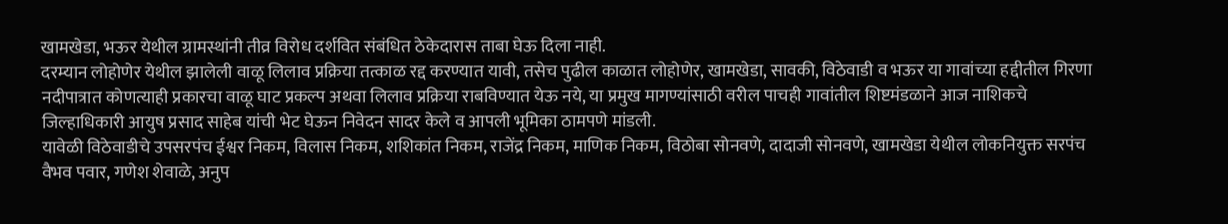खामखेडा, भऊर येथील ग्रामस्थांनी तीव्र विरोध दर्शवित संबंधित ठेकेदारास ताबा घेऊ दिला नाही.
दरम्यान लोहोणेर येथील झालेली वाळू लिलाव प्रक्रिया तत्काळ रद्द करण्यात यावी, तसेच पुढील काळात लोहोणेर, खामखेडा, सावकी, विठेवाडी व भऊर या गावांच्या हद्दीतील गिरणा नदीपात्रात कोणत्याही प्रकारचा वाळू घाट प्रकल्प अथवा लिलाव प्रक्रिया राबविण्यात येऊ नये, या प्रमुख मागण्यांसाठी वरील पाचही गावांतील शिष्टमंडळाने आज नाशिकचे जिल्हाधिकारी आयुष प्रसाद साहेब यांची भेट घेऊन निवेदन सादर केले व आपली भूमिका ठामपणे मांडली.
यावेळी विठेवाडीचे उपसरपंच ईश्वर निकम, विलास निकम, शशिकांत निकम, राजेंद्र निकम, माणिक निकम, विठोबा सोनवणे, दादाजी सोनवणे, खामखेडा येथील लोकनियुक्त सरपंच वैभव पवार, गणेश शेवाळे, अनुप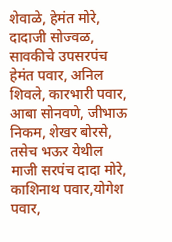शेवाळे, हेमंत मोरे, दादाजी सोज्वळ, सावकीचे उपसरपंच हेमंत पवार, अनिल शिवले, कारभारी पवार, आबा सोनवणे, जीभाऊ निकम, शेखर बोरसे, तसेच भऊर येथील माजी सरपंच दादा मोरे, काशिनाथ पवार,योगेश पवार,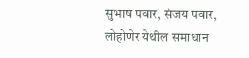सुभाष पवार, संजय पवार, लोहोणेर येथील समाधान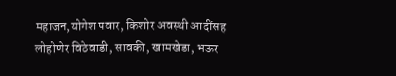महाजन,योगेश पवार, किशोर अवस्थी आदींसह लोहोणेर विठेवाडी, सावकी, खामखेडा, भऊर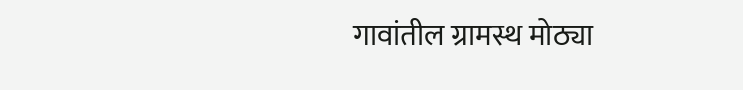गावांतील ग्रामस्थ मोठ्या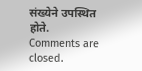संख्येने उपस्थित होते.
Comments are closed.